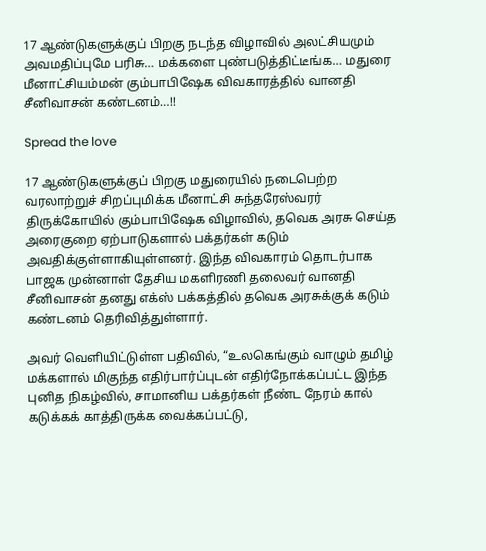17 ஆண்டுகளுக்குப் பிறகு நடந்த விழாவில் அலட்சியமும் அவமதிப்புமே பரிசு… மக்களை புண்படுத்திட்டீங்க… மதுரை மீனாட்சியம்மன் கும்பாபிஷேக விவகாரத்தில் வானதி சீனிவாசன் கண்டனம்…!!

Spread the love

17 ஆண்டுகளுக்குப் பிறகு மதுரையில் நடைபெற்ற வரலாற்றுச் சிறப்புமிக்க மீனாட்சி சுந்தரேஸ்வரர் திருக்கோயில் கும்பாபிஷேக விழாவில், தவெக அரசு செய்த அரைகுறை ஏற்பாடுகளால் பக்தர்கள் கடும் அவதிக்குள்ளாகியுள்ளனர். இந்த விவகாரம் தொடர்பாக பாஜக முன்னாள் தேசிய மகளிரணி தலைவர் வானதி சீனிவாசன் தனது எக்ஸ் பக்கத்தில் தவெக அரசுக்குக் கடும் கண்டனம் தெரிவித்துள்ளார்.

அவர் வெளியிட்டுள்ள பதிவில், “உலகெங்கும் வாழும் தமிழ் மக்களால் மிகுந்த எதிர்பார்ப்புடன் எதிர்நோக்கப்பட்ட இந்த புனித நிகழ்வில், சாமானிய பக்தர்கள் நீண்ட நேரம் கால் கடுக்கக் காத்திருக்க வைக்கப்பட்டு,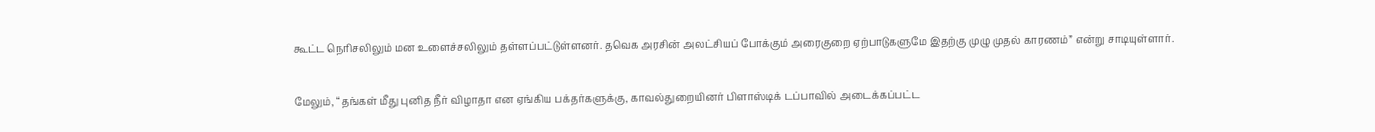கூட்ட நெரிசலிலும் மன உளைச்சலிலும் தள்ளப்பட்டுள்ளனர். தவெக அரசின் அலட்சியப் போக்கும் அரைகுறை ஏற்பாடுகளுமே இதற்கு முழு முதல் காரணம்” என்று சாடியுள்ளார்.

மேலும், “தங்கள் மீது புனித நீர் விழாதா என ஏங்கிய பக்தர்களுக்கு, காவல்துறையினர் பிளாஸ்டிக் டப்பாவில் அடைக்கப்பட்ட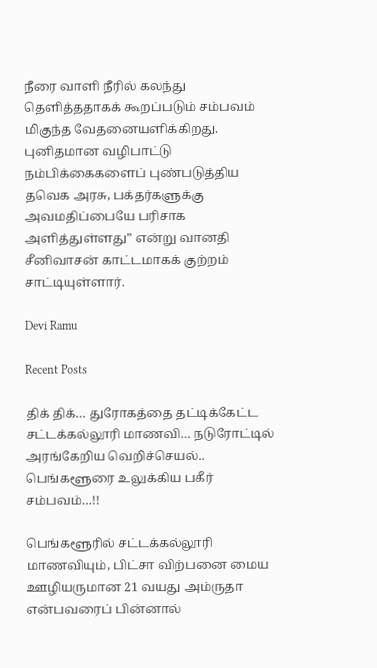நீரை வாளி நீரில் கலந்து தெளித்ததாகக் கூறப்படும் சம்பவம் மிகுந்த வேதனையளிக்கிறது. புனிதமான வழிபாட்டு நம்பிக்கைகளைப் புண்படுத்திய தவெக அரசு, பக்தர்களுக்கு அவமதிப்பையே பரிசாக அளித்துள்ளது” என்று வானதி சீனிவாசன் காட்டமாகக் குற்றம் சாட்டியுள்ளார்.

Devi Ramu

Recent Posts

திக் திக்… துரோகத்தை தட்டிக்கேட்ட சட்டக்கல்லூரி மாணவி… நடுரோட்டில் அரங்கேறிய வெறிச்செயல்.. பெங்களூரை உலுக்கிய பகீர் சம்பவம்…!!

பெங்களூரில் சட்டக்கல்லூரி மாணவியும், பிட்சா விற்பனை மைய ஊழியருமான 21 வயது அம்ருதா என்பவரைப் பின்னால்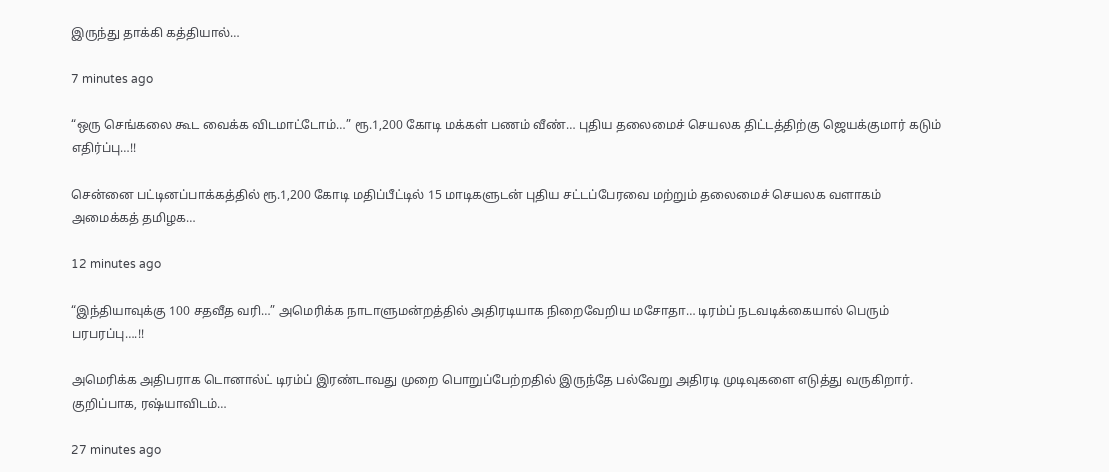இருந்து தாக்கி கத்தியால்…

7 minutes ago

“ஒரு செங்கலை கூட வைக்க விடமாட்டோம்…” ரூ.1,200 கோடி மக்கள் பணம் வீண்… புதிய தலைமைச் செயலக திட்டத்திற்கு ஜெயக்குமார் கடும் எதிர்ப்பு…!!

சென்னை பட்டினப்பாக்கத்தில் ரூ.1,200 கோடி மதிப்பீட்டில் 15 மாடிகளுடன் புதிய சட்டப்பேரவை மற்றும் தலைமைச் செயலக வளாகம் அமைக்கத் தமிழக…

12 minutes ago

“இந்தியாவுக்கு 100 சதவீத வரி…” அமெரிக்க நாடாளுமன்றத்தில் அதிரடியாக நிறைவேறிய மசோதா… டிரம்ப் நடவடிக்கையால் பெரும் பரபரப்பு….!!

அமெரிக்க அதிபராக டொனால்ட் டிரம்ப் இரண்டாவது முறை பொறுப்பேற்றதில் இருந்தே பல்வேறு அதிரடி முடிவுகளை எடுத்து வருகிறார். குறிப்பாக, ரஷ்யாவிடம்…

27 minutes ago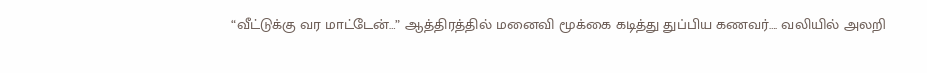“வீட்டுக்கு வர மாட்டேன்…” ஆத்திரத்தில் மனைவி மூக்கை கடித்து துப்பிய கணவர்…. வலியில் அலறி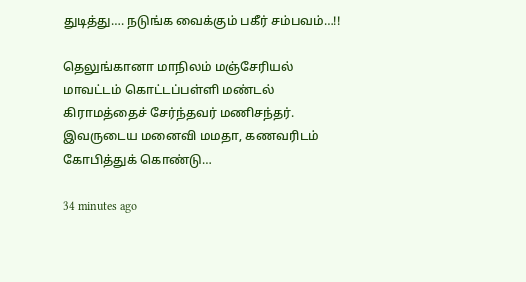துடித்து…. நடுங்க வைக்கும் பகீர் சம்பவம்…!!

தெலுங்கானா மாநிலம் மஞ்சேரியல் மாவட்டம் கொட்டப்பள்ளி மண்டல் கிராமத்தைச் சேர்ந்தவர் மணிசந்தர். இவருடைய மனைவி மமதா, கணவரிடம் கோபித்துக் கொண்டு…

34 minutes ago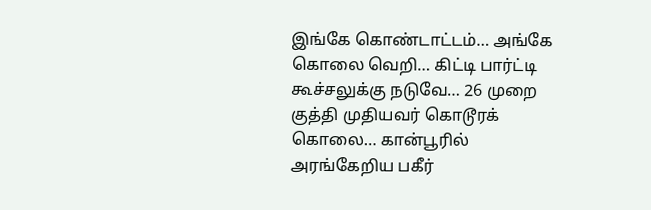இங்கே கொண்டாட்டம்… அங்கே கொலை வெறி… கிட்டி பார்ட்டி கூச்சலுக்கு நடுவே… 26 முறை குத்தி முதியவர் கொடூரக் கொலை… கான்பூரில் அரங்கேறிய பகீர்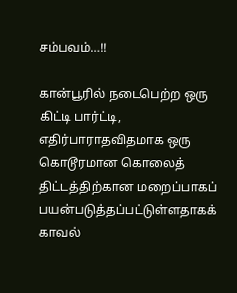சம்பவம்…!!

கான்பூரில் நடைபெற்ற ஒரு கிட்டி பார்ட்டி, எதிர்பாராதவிதமாக ஒரு கொடூரமான கொலைத் திட்டத்திற்கான மறைப்பாகப் பயன்படுத்தப்பட்டுள்ளதாகக் காவல்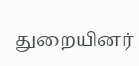துறையினர்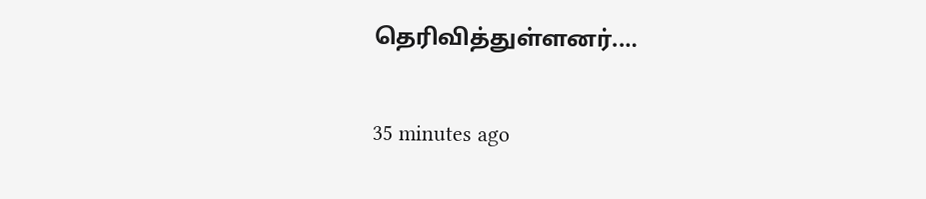தெரிவித்துள்ளனர்.…

35 minutes ago